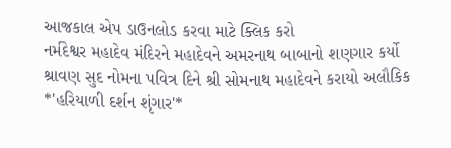આજકાલ એપ ડાઉનલોડ કરવા માટે ક્લિક કરો
નર્મદેશ્વર મહાદેવ મંદિરને મહાદેવને અમરનાથ બાબાનો શણગાર કર્યો
શ્રાવણ સુદ નોમના પવિત્ર દિને શ્રી સોમનાથ મહાદેવને કરાયો અલૌકિક *'હરિયાળી દર્શન શૃંગાર'*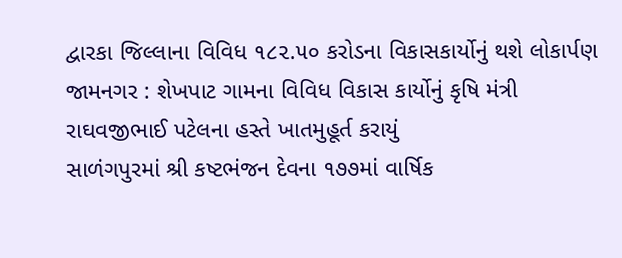દ્વારકા જિલ્લાના વિવિધ ૧૮૨.૫૦ કરોડના વિકાસકાર્યોનું થશે લોકાર્પણ
જામનગર : શેખપાટ ગામના વિવિધ વિકાસ કાર્યોનું કૃષિ મંત્રી રાઘવજીભાઈ પટેલના હસ્તે ખાતમુહૂર્ત કરાયું
સાળંગપુરમાં શ્રી કષ્ટભંજન દેવના ૧૭૭માં વાર્ષિક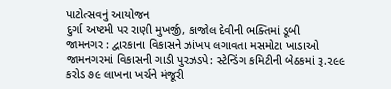પાટોત્સવનું આયોજન
દુર્ગા અષ્ટમી પર રાણી મુખર્જી, કાજોલ દેવીની ભક્તિમાં ડૂબી
જામનગર : દ્વારકાના વિકાસને ઝાંખપ લગાવતા મસમોટા ખાડાઓ
જામનગરમાં વિકાસની ગાડી પુરઝડપે: સ્ટેન્ડિંગ કમિટીની બેઠકમાં રૂ.૨૯૯ કરોડ ૭૯ લાખના ખર્ચને મંજૂરી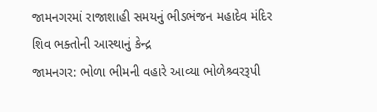જામનગરમાં રાજાશાહી સમયનું ભીડભંજન મહાદેવ મંદિર શિવ ભક્તોની આસ્થાનું કેન્દ્ર
જામનગર: ભોળા ભીમની વહારે આવ્યા ભોળેશ્ર્વરરૂપી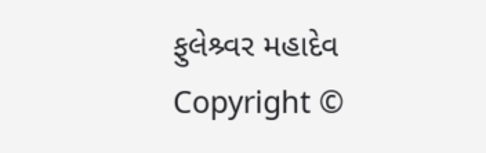ફુલેશ્ર્વર મહાદેવ
Copyright ©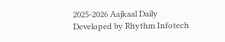2025-2026 Aajkaal Daily
Developed by Rhythm Infotech